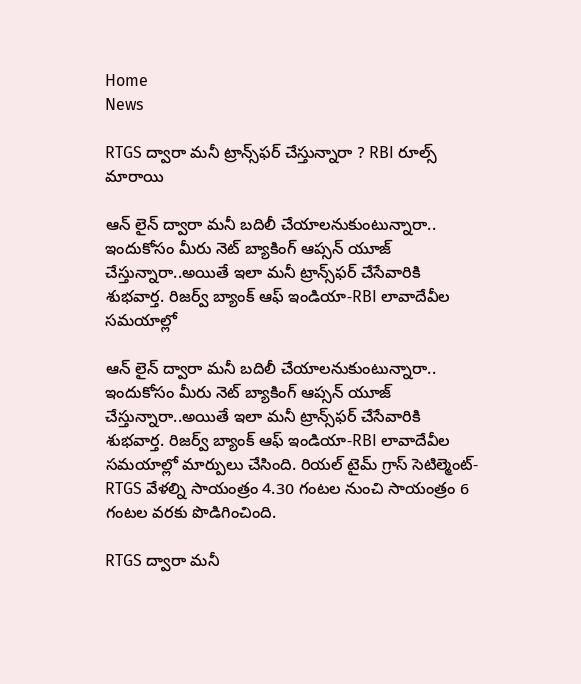Home
News

RTGS ద్వారా మనీ ట్రాన్స్‌ఫర్ చేస్తున్నారా ? RBI రూల్స్ మారాయి

ఆన్ లైన్ ద్వారా మనీ బదిలీ చేయాలనుకుంటున్నారా.. ఇందుకోసం మీరు నెట్ బ్యాకింగ్ ఆప్సన్ యూజ్ చేస్తున్నారా..అయితే ఇలా మనీ ట్రాన్స్‌ఫర్ చేసేవారికి శుభవార్త. రిజర్వ్ బ్యాంక్ ఆఫ్ ఇండియా-RBI లావాదేవీల సమయాల్లో

ఆన్ లైన్ ద్వారా మనీ బదిలీ చేయాలనుకుంటున్నారా.. ఇందుకోసం మీరు నెట్ బ్యాకింగ్ ఆప్సన్ యూజ్ చేస్తున్నారా..అయితే ఇలా మనీ ట్రాన్స్‌ఫర్ చేసేవారికి శుభవార్త. రిజర్వ్ బ్యాంక్ ఆఫ్ ఇండియా-RBI లావాదేవీల సమయాల్లో మార్పులు చేసింది. రియల్ టైమ్ గ్రాస్ సెటిల్మెంట్-RTGS వేళల్ని సాయంత్రం 4.30 గంటల నుంచి సాయంత్రం 6 గంటల వరకు పొడిగించింది.

RTGS ద్వారా మనీ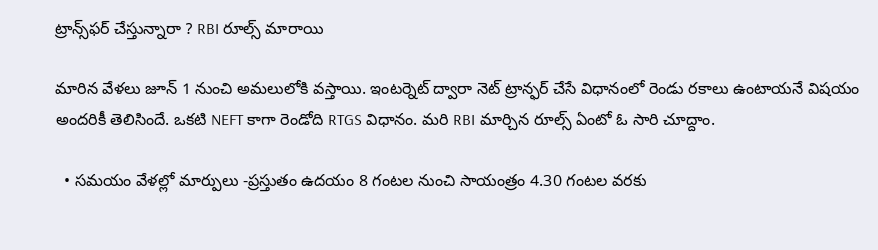ట్రాన్స్‌ఫర్ చేస్తున్నారా ? RBI రూల్స్ మారాయి

మారిన వేళలు జూన్ 1 నుంచి అమలులోకి వస్తాయి. ఇంటర్నెట్ ద్వారా నెట్ ట్రాన్ఫర్ చేసే విధానంలో రెండు రకాలు ఉంటాయనే విషయం అందరికీ తెలిసిందే. ఒకటి NEFT కాగా రెండోది RTGS విధానం. మరి RBI మార్చిన రూల్స్ ఏంటో ఓ సారి చూద్దాం.

  • సమయం వేళల్లో మార్పులు -ప్రస్తుతం ఉదయం 8 గంటల నుంచి సాయంత్రం 4.30 గంటల వరకు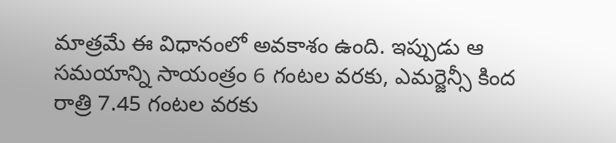మాత్రమే ఈ విధానంలో అవకాశం ఉంది. ఇప్పుడు ఆ సమయాన్ని సాయంత్రం 6 గంటల వరకు, ఎమర్జెన్సీ కింద రాత్రి 7.45 గంటల వరకు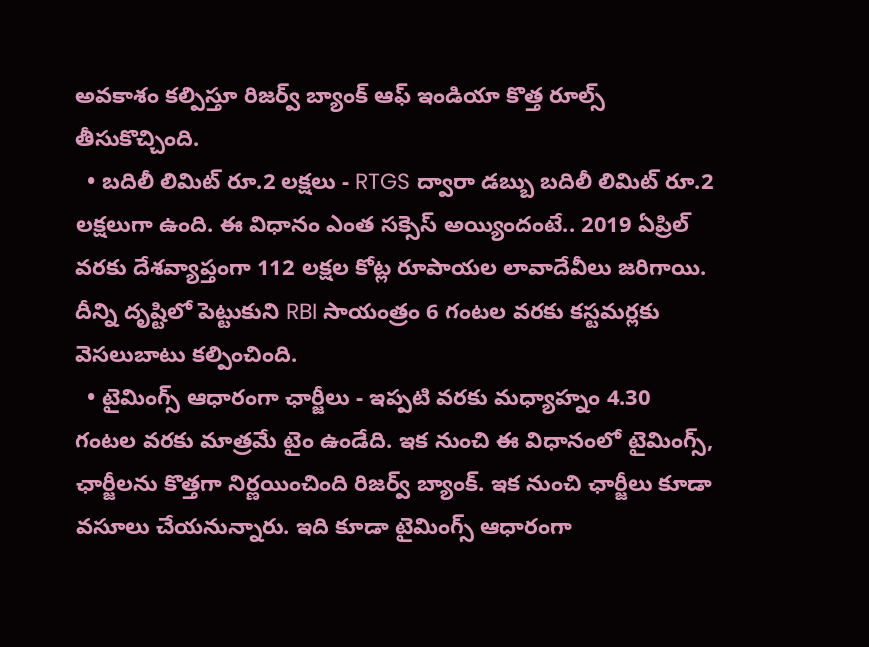అవకాశం కల్పిస్తూ రిజర్వ్ బ్యాంక్ ఆఫ్ ఇండియా కొత్త రూల్స్ తీసుకొచ్చింది.
  • బదిలీ లిమిట్ రూ.2 లక్షలు - RTGS ద్వారా డబ్బు బదిలీ లిమిట్ రూ.2 లక్షలుగా ఉంది. ఈ విధానం ఎంత సక్సెస్ అయ్యిందంటే.. 2019 ఏప్రిల్ వరకు దేశవ్యాప్తంగా 112 లక్షల కోట్ల రూపాయల లావాదేవీలు జరిగాయి. దీన్ని దృష్టిలో పెట్టుకుని RBI సాయంత్రం 6 గంటల వరకు కస్టమర్లకు వెసలుబాటు కల్పించింది.
  • టైమింగ్స్ ఆధారంగా ఛార్జీలు - ఇప్పటి వరకు మధ్యాహ్నం 4.30 గంటల వరకు మాత్రమే టైం ఉండేది. ఇక నుంచి ఈ విధానంలో టైమింగ్స్, ఛార్జీలను కొత్తగా నిర్ణయించింది రిజర్వ్ బ్యాంక్. ఇక నుంచి ఛార్జీలు కూడా వసూలు చేయనున్నారు. ఇది కూడా టైమింగ్స్ ఆధారంగా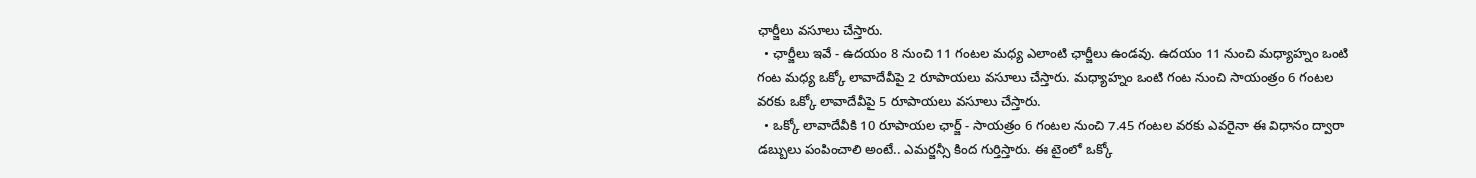ఛార్జీలు వసూలు చేస్తారు.
  • ఛార్జీలు ఇవే - ఉదయం 8 నుంచి 11 గంటల మధ్య ఎలాంటి ఛార్జీలు ఉండవు. ఉదయం 11 నుంచి మధ్యాహ్నం ఒంటి గంట మధ్య ఒక్కో లావాదేవీపై 2 రూపాయలు వసూలు చేస్తారు. మధ్యాహ్నం ఒంటి గంట నుంచి సాయంత్రం 6 గంటల వరకు ఒక్కో లావాదేవీపై 5 రూపాయలు వసూలు చేస్తారు.
  • ఒక్కో లావాదేవీకి 10 రూపాయల ఛార్జ్ - సాయత్రం 6 గంటల నుంచి 7.45 గంటల వరకు ఎవరైనా ఈ విధానం ద్వారా డబ్బులు పంపించాలి అంటే.. ఎమర్జన్సీ కింద గుర్తిస్తారు. ఈ టైంలో ఒక్కో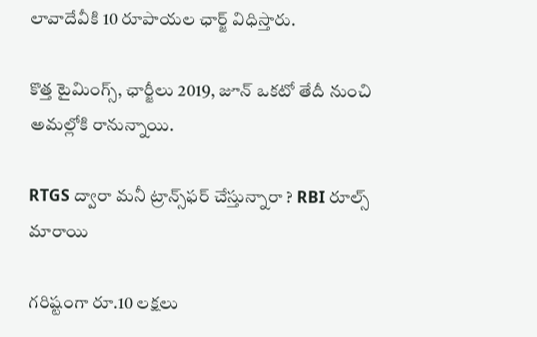లావాదేవీకి 10 రూపాయల ఛార్జ్ విధిస్తారు.

కొత్త టైమింగ్స్, ఛార్జీలు 2019, జూన్ ఒకటో తేదీ నుంచి అమల్లోకి రానున్నాయి.

RTGS ద్వారా మనీ ట్రాన్స్‌ఫర్ చేస్తున్నారా ? RBI రూల్స్ మారాయి

గరిష్టంగా రూ.10 లక్షలు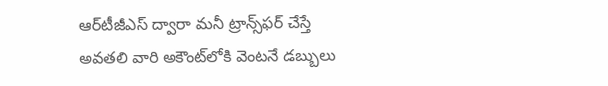ఆర్‌టీజీఎస్ ద్వారా మనీ ట్రాన్స్‌ఫర్ చేస్తే అవతలి వారి అకౌంట్‌లోకి వెంటనే డబ్బులు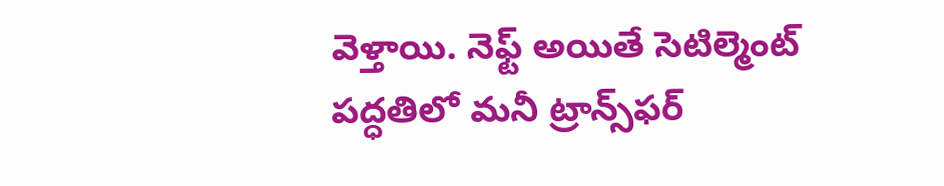వెళ్తాయి. నెఫ్ట్ అయితే సెటిల్మెంట్ పద్ధతిలో మనీ ట్రాన్స్‌ఫర్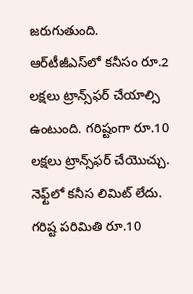జరుగుతుంది. ఆర్‌టీజీఎస్‌లో కనీసం రూ.2 లక్షలు ట్రాన్స్‌ఫర్ చేయాల్సి ఉంటుంది. గరిష్టంగా రూ.10 లక్షలు ట్రాన్స్‌ఫర్ చేయొచ్చు. నెఫ్ట్‌లో కనీస లిమిట్ లేదు. గరిష్ట పరిమితి రూ.10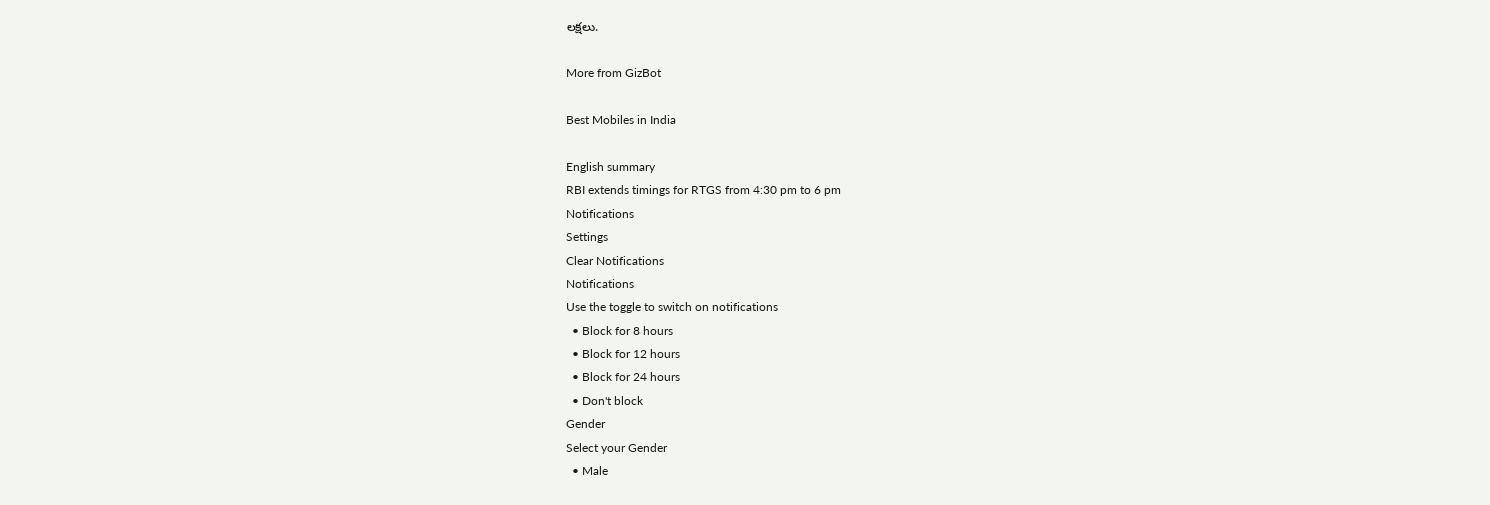లక్షలు.

More from GizBot

Best Mobiles in India

English summary
RBI extends timings for RTGS from 4:30 pm to 6 pm
Notifications
Settings
Clear Notifications
Notifications
Use the toggle to switch on notifications
  • Block for 8 hours
  • Block for 12 hours
  • Block for 24 hours
  • Don't block
Gender
Select your Gender
  • Male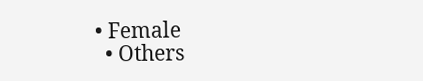• Female
  • Others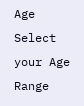Age
Select your Age Range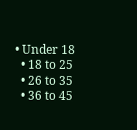• Under 18
  • 18 to 25
  • 26 to 35
  • 36 to 45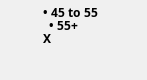• 45 to 55
  • 55+
X